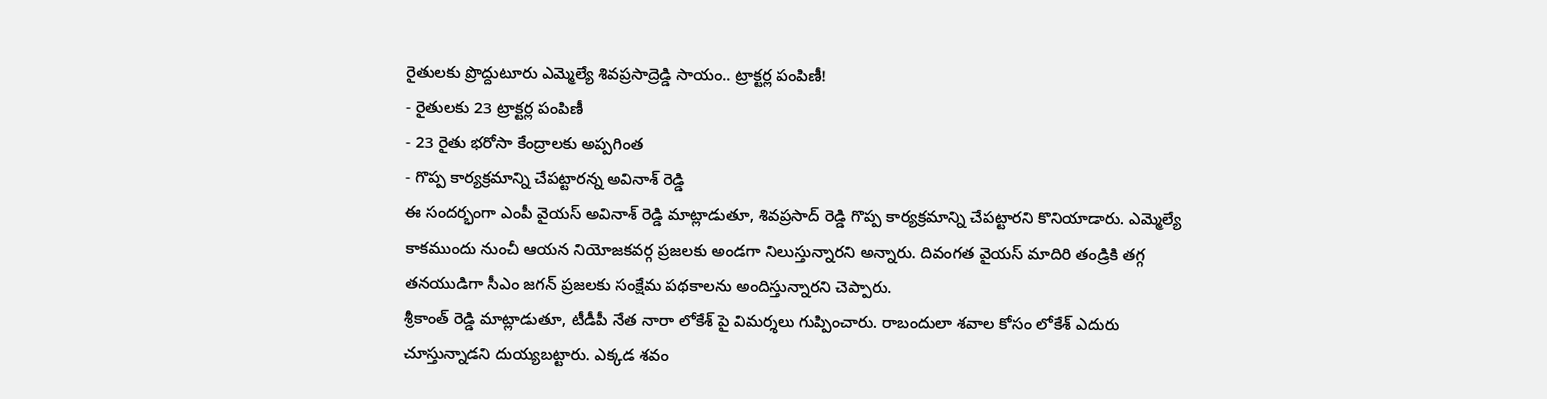రైతులకు ప్రొద్దుటూరు ఎమ్మెల్యే శివప్రసాద్రెడ్డి సాయం.. ట్రాక్టర్ల పంపిణీ!
- రైతులకు 23 ట్రాక్టర్ల పంపిణీ
- 23 రైతు భరోసా కేంద్రాలకు అప్పగింత
- గొప్ప కార్యక్రమాన్ని చేపట్టారన్న అవినాశ్ రెడ్డి
ఈ సందర్భంగా ఎంపీ వైయస్ అవినాశ్ రెడ్డి మాట్లాడుతూ, శివప్రసాద్ రెడ్డి గొప్ప కార్యక్రమాన్ని చేపట్టారని కొనియాడారు. ఎమ్మెల్యే కాకముందు నుంచీ ఆయన నియోజకవర్గ ప్రజలకు అండగా నిలుస్తున్నారని అన్నారు. దివంగత వైయస్ మాదిరి తండ్రికి తగ్గ తనయుడిగా సీఎం జగన్ ప్రజలకు సంక్షేమ పథకాలను అందిస్తున్నారని చెప్పారు.
శ్రీకాంత్ రెడ్డి మాట్లాడుతూ, టీడీపీ నేత నారా లోకేశ్ పై విమర్శలు గుప్పించారు. రాబందులా శవాల కోసం లోకేశ్ ఎదురు చూస్తున్నాడని దుయ్యబట్టారు. ఎక్కడ శవం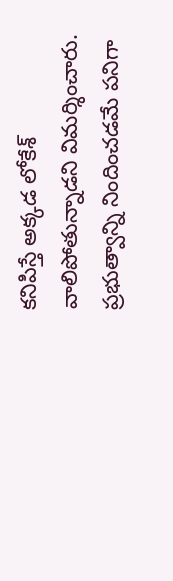కనిపిస్తే అక్కడ లోకేశ్ వాలిపోతున్నాడని విమర్శించారు. ప్రభుత్వాన్ని నిందించడమే పనిగా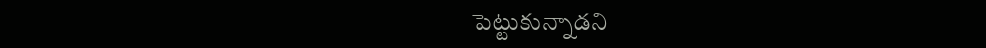పెట్టుకున్నాడని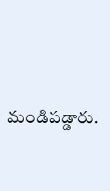మండిపడ్డారు.